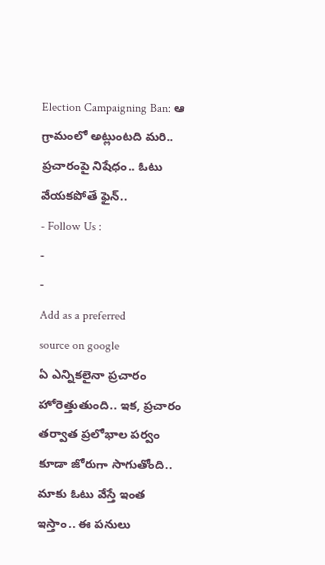Election Campaigning Ban: ఆ గ్రామంలో అట్లుంటది మరి.. ప్రచారంపై నిషేధం.. ఓటు వేయకపోతే ఫైన్..
- Follow Us :
-
-
Add as a preferred
source on google
ఏ ఎన్నికలైనా ప్రచారం హోరెత్తుతుంది.. ఇక, ప్రచారం తర్వాత ప్రలోభాల పర్వం కూడా జోరుగా సాగుతోంది.. మాకు ఓటు వేస్తే ఇంత ఇస్తాం.. ఈ పనులు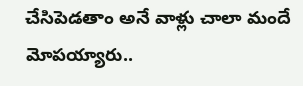చేసిపెడతాం అనే వాళ్లు చాలా మందే మోపయ్యారు..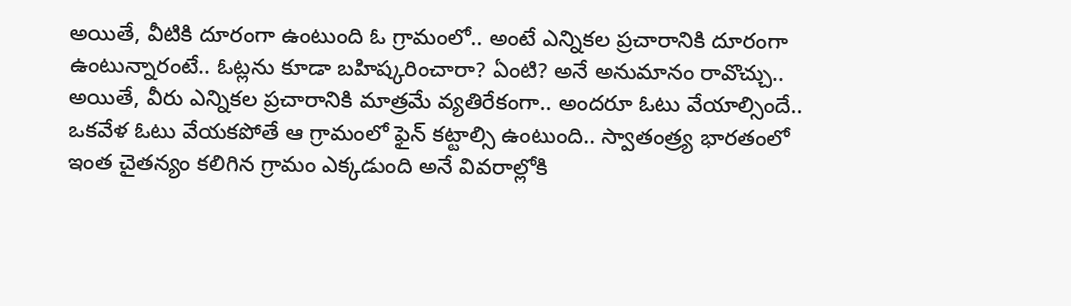అయితే, వీటికి దూరంగా ఉంటుంది ఓ గ్రామంలో.. అంటే ఎన్నికల ప్రచారానికి దూరంగా ఉంటున్నారంటే.. ఓట్లను కూడా బహిష్కరించారా? ఏంటి? అనే అనుమానం రావొచ్చు.. అయితే, వీరు ఎన్నికల ప్రచారానికి మాత్రమే వ్యతిరేకంగా.. అందరూ ఓటు వేయాల్సిందే.. ఒకవేళ ఓటు వేయకపోతే ఆ గ్రామంలో ఫైన్ కట్టాల్సి ఉంటుంది.. స్వాతంత్ర్య భారతంలో ఇంత చైతన్యం కలిగిన గ్రామం ఎక్కడుంది అనే వివరాల్లోకి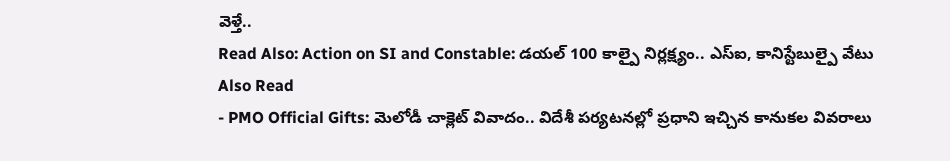వెళ్తే..
Read Also: Action on SI and Constable: డయల్ 100 కాల్పై నిర్లక్ష్యం.. ఎస్ఐ, కానిస్టేబుల్పై వేటు
Also Read
- PMO Official Gifts: మెలోడీ చాక్లెట్ వివాదం.. విదేశీ పర్యటనల్లో ప్రధాని ఇచ్చిన కానుకల వివరాలు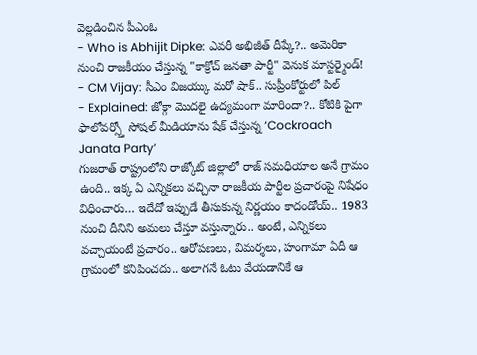వెల్లడించిన పీఎంఓ
- Who is Abhijit Dipke: ఎవరీ అభిజీత్ దీప్కే?.. అమెరికా నుంచి రాజకీయం చేస్తున్న "కాక్రోచ్ జనతా పార్టీ" వెనుక మాస్టర్మైండ్!
- CM Vijay: సీఎం విజయ్కు మరో షాక్.. సుప్రీంకోర్టులో పిల్
- Explained: జోక్గా మొదలై ఉద్యమంగా మారిందా?.. కోటికి పైగా ఫాలోవర్స్తో సోషల్ మీడియాను షేక్ చేస్తున్న ‘Cockroach Janata Party’
గుజరాత్ రాష్ట్రంలోని రాజ్కోట్ జిల్లాలో రాజ్ సమధియాల అనే గ్రామం ఉంది.. ఇక్క ఏ ఎన్నికలు వచ్చినా రాజకీయ పార్టీల ప్రచారంపై నిషేధం విధించారు… ఇదేదో ఇప్పుడే తీసుకున్న నిర్ణయం కాదండోయ్.. 1983 నుంచి దీనిని అమలు చేస్తూ వస్తున్నారు.. అంటే, ఎన్నికలు వచ్చాయంటే ప్రచారం.. ఆరోపణలు, విమర్శలు, హంగామా ఏదీ ఆ గ్రామంలో కనిపించదు.. అలాగనే ఓటు వేయడానికే ఆ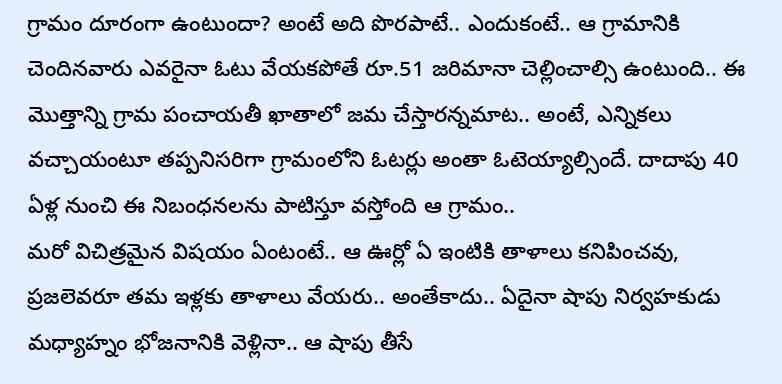గ్రామం దూరంగా ఉంటుందా? అంటే అది పొరపాటే.. ఎందుకంటే.. ఆ గ్రామానికి చెందినవారు ఎవరైనా ఓటు వేయకపోతే రూ.51 జరిమానా చెల్లించాల్సి ఉంటుంది.. ఈ మొత్తాన్ని గ్రామ పంచాయతీ ఖాతాలో జమ చేస్తారన్నమాట.. అంటే, ఎన్నికలు వచ్చాయంటూ తప్పనిసరిగా గ్రామంలోని ఓటర్లు అంతా ఓటెయ్యాల్సిందే. దాదాపు 40 ఏళ్ల నుంచి ఈ నిబంధనలను పాటిస్తూ వస్తోంది ఆ గ్రామం..
మరో విచిత్రమైన విషయం ఏంటంటే.. ఆ ఊర్లో ఏ ఇంటికి తాళాలు కనిపించవు, ప్రజలెవరూ తమ ఇళ్లకు తాళాలు వేయరు.. అంతేకాదు.. ఏదైనా షాపు నిర్వహకుడు మధ్యాహ్నం భోజనానికి వెళ్లినా.. ఆ షాపు తీసే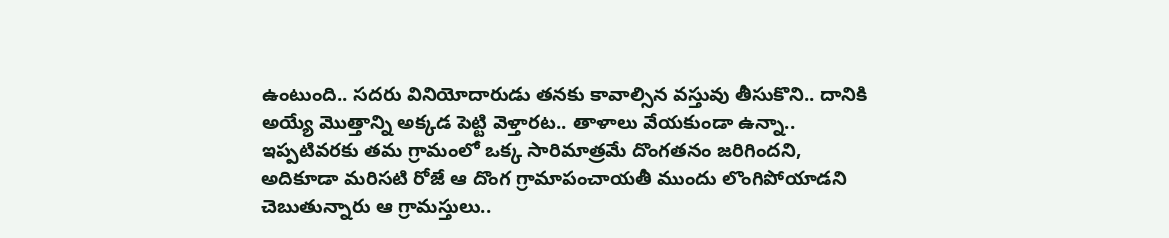ఉంటుంది.. సదరు వినియోదారుడు తనకు కావాల్సిన వస్తువు తీసుకొని.. దానికి అయ్యే మొత్తాన్ని అక్కడ పెట్టి వెళ్తారట.. తాళాలు వేయకుండా ఉన్నా.. ఇప్పటివరకు తమ గ్రామంలో ఒక్క సారిమాత్రమే దొంగతనం జరిగిందని, అదికూడా మరిసటి రోజే ఆ దొంగ గ్రామాపంచాయతీ ముందు లొంగిపోయాడని చెబుతున్నారు ఆ గ్రామస్తులు..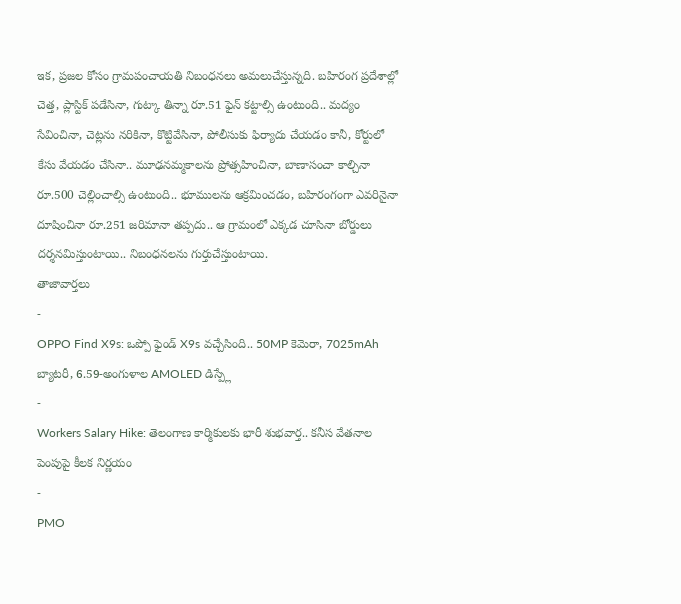ఇక, ప్రజల కోసం గ్రామపంచాయతి నిబంధనలు అమలుచేస్తున్నది. బహిరంగ ప్రదేశాల్లో చెత్త, ప్లాస్టిక్ పడేసినా, గుట్కా తిన్నా రూ.51 ఫైన్ కట్టాల్సి ఉంటుంది.. మద్యం సేవించినా, చెట్లను నరికినా, కొట్టివేసినా, పోలీసుకు ఫిర్యాదు చేయడం కానీ, కోర్టులో కేసు వేయడం చేసినా.. మూఢనమ్మకాలను ప్రోత్సహించినా, బాణాసంచా కాల్చినా రూ.500 చెల్లించాల్సి ఉంటుంది.. భూములను ఆక్రమించడం, బహిరంగంగా ఎవరినైనా దూషించినా రూ.251 జరిమానా తప్పదు.. ఆ గ్రామంలో ఎక్కడ చూసినా బోర్డులు దర్శనమిస్తుంటాయి.. నిబంధనలను గుర్తుచేస్తుంటాయి.
తాజావార్తలు
-
OPPO Find X9s: ఒప్పో ఫైండ్ X9s వచ్చేసింది.. 50MP కెమెరా, 7025mAh బ్యాటరీ, 6.59-అంగుళాల AMOLED డిస్ప్లే
-
Workers Salary Hike: తెలంగాణ కార్మికులకు భారీ శుభవార్త.. కనీస వేతనాల పెంపుపై కీలక నిర్ణయం
-
PMO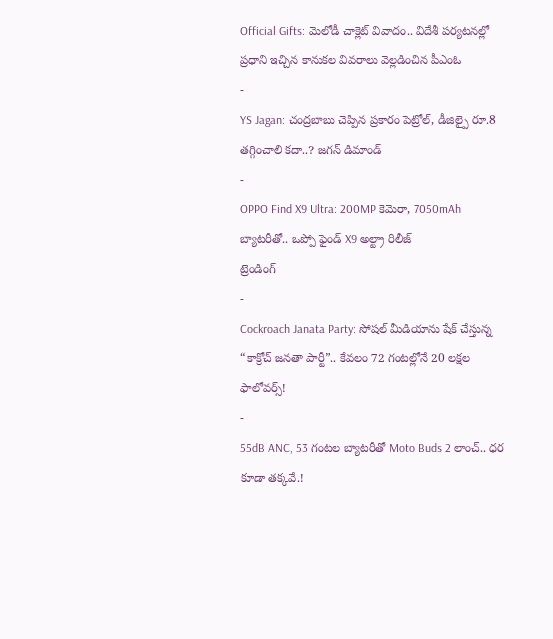Official Gifts: మెలోడీ చాక్లెట్ వివాదం.. విదేశీ పర్యటనల్లో ప్రధాని ఇచ్చిన కానుకల వివరాలు వెల్లడించిన పీఎంఓ
-
YS Jagan: చంద్రబాబు చెప్పిన ప్రకారం పెట్రోల్, డీజిల్పై రూ.8 తగ్గించాలి కదా..? జగన్ డిమాండ్
-
OPPO Find X9 Ultra: 200MP కెమెరా, 7050mAh బ్యాటరీతో.. ఒప్పో ఫైండ్ X9 అల్ట్రా రిలీజ్
ట్రెండింగ్
-
Cockroach Janata Party: సోషల్ మీడియాను షేక్ చేస్తున్న “కాక్రోచ్ జనతా పార్టీ”.. కేవలం 72 గంటల్లోనే 20 లక్షల ఫాలోవర్స్!
-
55dB ANC, 53 గంటల బ్యాటరీతో Moto Buds 2 లాంచ్.. ధర కూడా తక్కవే.!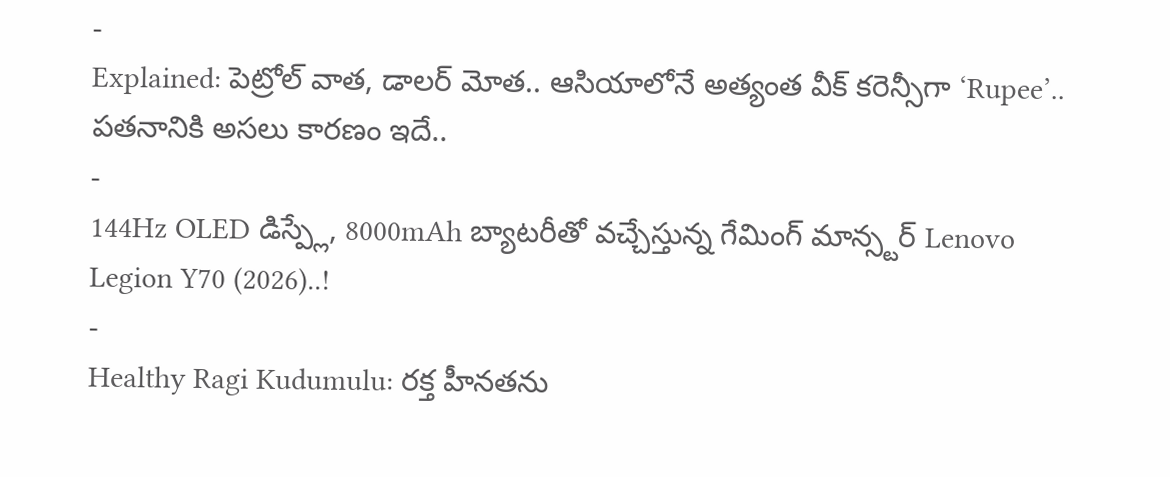-
Explained: పెట్రోల్ వాత, డాలర్ మోత.. ఆసియాలోనే అత్యంత వీక్ కరెన్సీగా ‘Rupee’.. పతనానికి అసలు కారణం ఇదే..
-
144Hz OLED డిస్ప్లే, 8000mAh బ్యాటరీతో వచ్చేస్తున్న గేమింగ్ మాన్స్టర్ Lenovo Legion Y70 (2026)..!
-
Healthy Ragi Kudumulu: రక్త హీనతను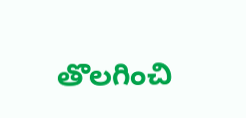తొలగించి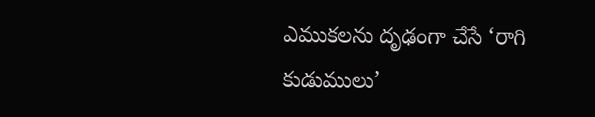ఎముకలను దృఢంగా చేసే ‘రాగి కుడుములు’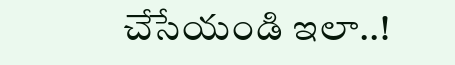చేసేయండి ఇలా..!